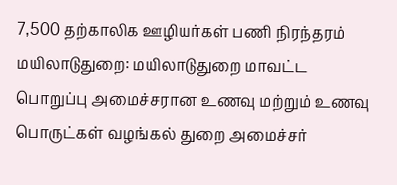7,500 தற்காலிக ஊழியர்கள் பணி நிரந்தரம்
மயிலாடுதுறை: மயிலாடுதுறை மாவட்ட பொறுப்பு அமைச்சரான உணவு மற்றும் உணவு பொருட்கள் வழங்கல் துறை அமைச்சர்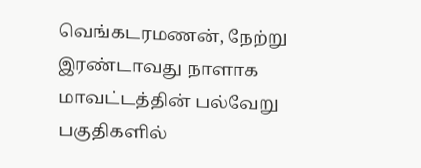வெங்கடரமணன், நேற்று இரண்டாவது நாளாக மாவட்டத்தின் பல்வேறு பகுதிகளில்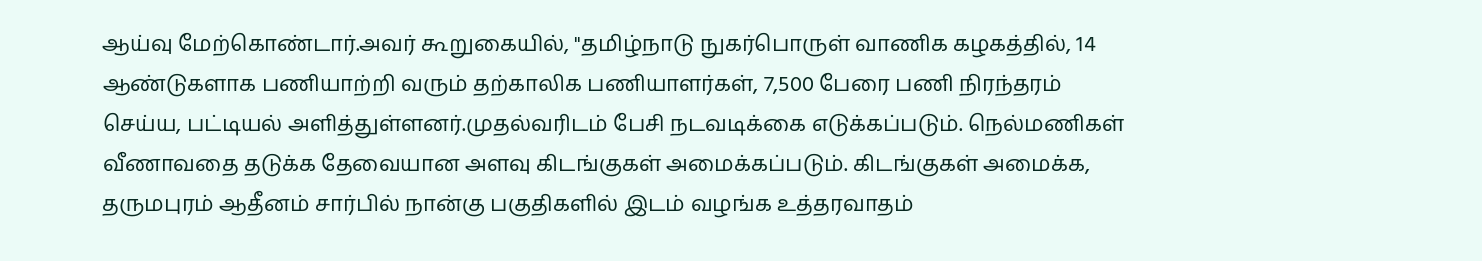ஆய்வு மேற்கொண்டார்.அவர் கூறுகையில், "தமிழ்நாடு நுகர்பொருள் வாணிக கழகத்தில், 14 ஆண்டுகளாக பணியாற்றி வரும் தற்காலிக பணியாளர்கள், 7,500 பேரை பணி நிரந்தரம் செய்ய, பட்டியல் அளித்துள்ளனர்.முதல்வரிடம் பேசி நடவடிக்கை எடுக்கப்படும். நெல்மணிகள் வீணாவதை தடுக்க தேவையான அளவு கிடங்குகள் அமைக்கப்படும். கிடங்குகள் அமைக்க, தருமபுரம் ஆதீனம் சார்பில் நான்கு பகுதிகளில் இடம் வழங்க உத்தரவாதம்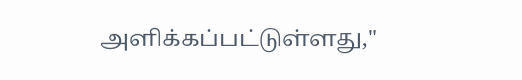அளிக்கப்பட்டுள்ளது,"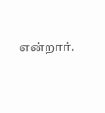என்றார்.